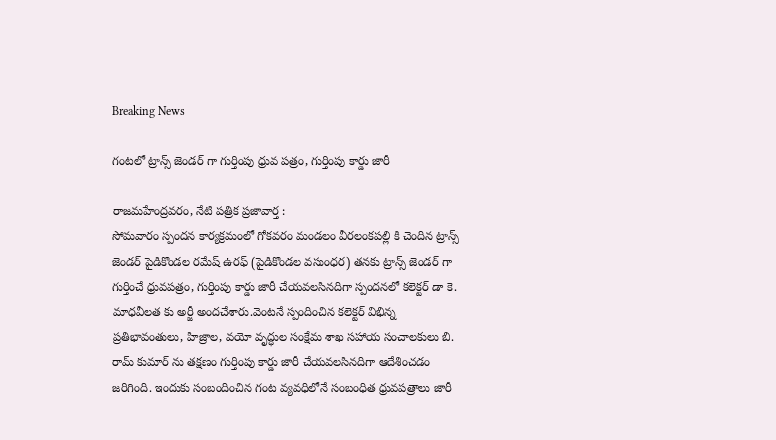Breaking News

గంటలో ట్రాన్స్ జెండర్ గా గుర్తింపు ధ్రువ పత్రం, గుర్తింపు కార్డు జారీ

రాజమహేంద్రవరం, నేటి పత్రిక ప్రజావార్త :
సోమవారం స్పందన కార్యక్రమంలో గోకవరం మండలం వీరలంకపల్లి కి చెందిన ట్రాన్స్ జెండర్ పైడికొండల రమేష్ ఉరఫ్ (పైడికొండల వసుంధర) తనకు ట్రాన్స్ జెండర్ గా గుర్తించే ధ్రువపత్రం, గుర్తింపు కార్డు జారీ చేయవలసినదిగా స్పందనలో కలెక్టర్ డా కె. మాధవీలత కు అర్జీ అందచేశారు.వెంటనే స్పందించిన కలెక్టర్ విభిన్న ప్రతిభావంతులు, హిజ్రాల, వయో వృద్ధుల సంక్షేమ శాఖ సహాయ సంచాలకులు బి. రామ్ కుమార్ ను తక్షణం గుర్తింపు కార్డు జారీ చేయవలసినదిగా ఆదేశించడం జరిగింది. ఇందుకు సంబందించిన గంట వ్యవధిలోనే సంబంధిత ధ్రువపత్రాలు జారీ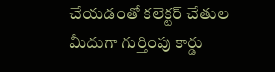చేయడంతో కలెక్టర్ చేతుల మీదుగా గుర్తింపు కార్డు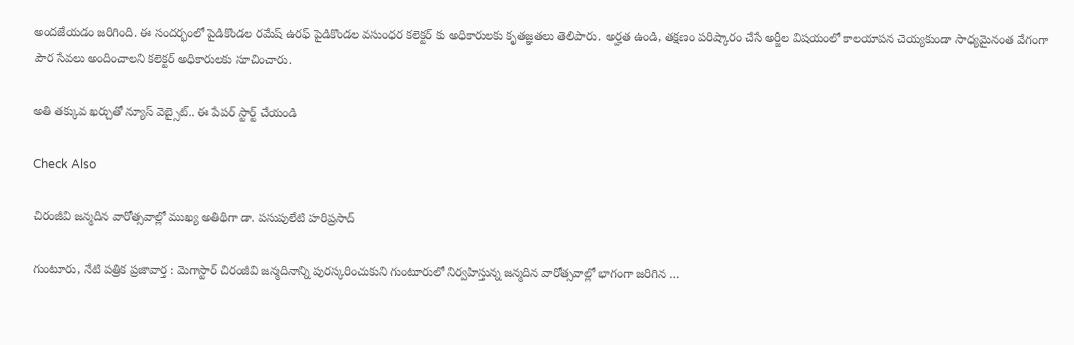అందజేయడం జరిగింది. ఈ సందర్భంలో పైడికొండల రమేష్ ఉరఫ్ పైడికొండల వసుంధర కలెక్టర్ కు అధికారులకు కృతజ్ఞతలు తెలిపారు. అర్హత ఉండి, తక్షణం పరిష్కారం చేసే అర్జీల విషయంలో కాలయాపన చెయ్యకుండా సాధ్యమైనంత వేగంగా పౌర సేవలు అందించాలని కలెక్టర్ అధికారులకు సూచించారు.

అతి తక్కువ ఖర్చుతో న్యూస్ వెబ్సైట్.. ఈ పేపర్ స్టార్ట్ చేయండి

Check Also

చిరంజీవి జన్మదిన వారోత్సవాల్లో ముఖ్య అతిథిగా డా. పసుపులేటి హరిప్రసాద్

గుంటూరు, నేటి పత్రిక ప్రజావార్త : మెగాస్టార్ చిరంజీవి జన్మదినాన్ని పురస్కరించుకుని గుంటూరులో నిర్వహిస్తున్న జన్మదిన వారోత్సవాల్లో భాగంగా జరిగిన …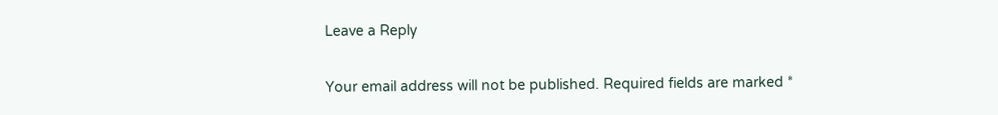Leave a Reply

Your email address will not be published. Required fields are marked *